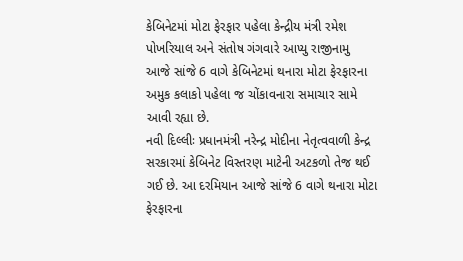કેબિનેટમાં મોટા ફેરફાર પહેલા કેન્દ્રીય મંત્રી રમેશ પોખરિયાલ અને સંતોષ ગંગવારે આપ્યુ રાજીનામુ
આજે સાંજે 6 વાગે કેબિનેટમાં થનારા મોટા ફેરફારના અમુક કલાકો પહેલા જ ચોંકાવનારા સમાચાર સામે આવી રહ્યા છે.
નવી દિલ્લીઃ પ્રધાનમંત્રી નરેન્દ્ર મોદીના નેતૃત્વવાળી કેન્દ્ર સરકારમાં કેબિનેટ વિસ્તરણ માટેની અટકળો તેજ થઈ ગઈ છે. આ દરમિયાન આજે સાંજે 6 વાગે થનારા મોટા ફેરફારના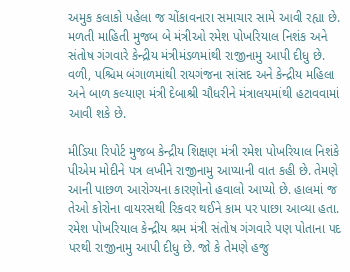અમુક કલાકો પહેલા જ ચોંકાવનારા સમાચાર સામે આવી રહ્યા છે. મળતી માહિતી મુજબ બે મંત્રીઓ રમેશ પોખરિયાલ નિશંક અને સંતોષ ગંગવારે કેન્દ્રીય મંત્રીમંડળમાંથી રાજીનામુ આપી દીધુ છે. વળી, પશ્ચિમ બંગાળમાંથી રાયગંજના સાંસદ અને કેન્દ્રીય મહિલા અને બાળ કલ્યાણ મંત્રી દેબાશ્રી ચૌધરીને મંત્રાલયમાંથી હટાવવામાં આવી શકે છે.

મીડિયા રિપોર્ટ મુજબ કેન્દ્રીય શિક્ષણ મંત્રી રમેશ પોખરિયાલ નિશંકે પીએમ મોદીને પત્ર લખીને રાજીનામુ આપ્યાની વાત કહી છે. તેમણે આની પાછળ આરોગ્યના કારણોનો હવાલો આપ્યો છે. હાલમાં જ તેઓ કોરોના વાયરસથી રિકવર થઈને કામ પર પાછા આવ્યા હતા. રમેશ પોખરિયાલ કેન્દ્રીય શ્રમ મંત્રી સંતોષ ગંગવારે પણ પોતાના પદ પરથી રાજીનામુ આપી દીધુ છે. જો કે તેમણે હજુ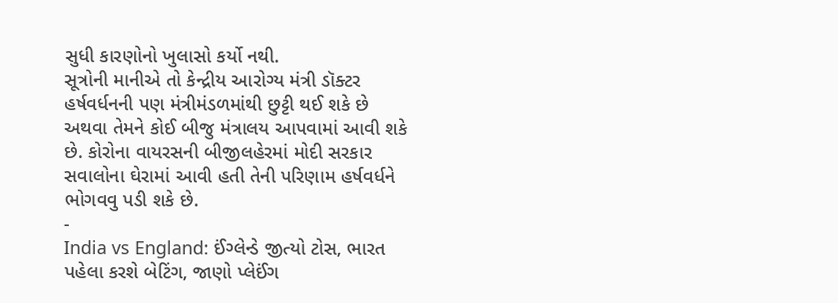સુધી કારણોનો ખુલાસો કર્યો નથી.
સૂત્રોની માનીએ તો કેન્દ્રીય આરોગ્ય મંત્રી ડૉક્ટર હર્ષવર્ધનની પણ મંત્રીમંડળમાંથી છુટ્ટી થઈ શકે છે અથવા તેમને કોઈ બીજુ મંત્રાલય આપવામાં આવી શકે છે. કોરોના વાયરસની બીજીલહેરમાં મોદી સરકાર સવાલોના ઘેરામાં આવી હતી તેની પરિણામ હર્ષવર્ધને ભોગવવુ પડી શકે છે.
-
India vs England: ઈંગ્લેન્ડે જીત્યો ટોસ, ભારત પહેલા કરશે બેટિંગ, જાણો પ્લેઈંગ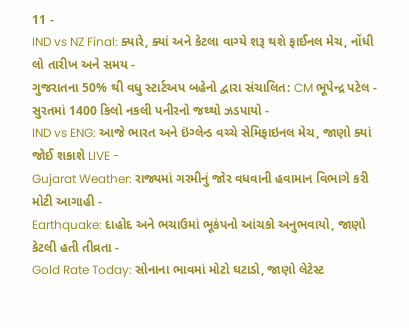11 -
IND vs NZ Final: ક્યારે, ક્યાં અને કેટલા વાગ્યે શરૂ થશે ફાઈનલ મેચ, નોંધી લો તારીખ અને સમય -
ગુજરાતના 50% થી વધુ સ્ટાર્ટઅપ બહેનો દ્વારા સંચાલિત: CM ભૂપેન્દ્ર પટેલ -
સુરતમાં 1400 કિલો નકલી પનીરનો જથ્થો ઝડપાયો -
IND vs ENG: આજે ભારત અને ઇંગ્લેન્ડ વચ્ચે સેમિફાઇનલ મેચ, જાણો ક્યાં જોઈ શકાશે LIVE -
Gujarat Weather: રાજ્યમાં ગરમીનું જોર વધવાની હવામાન વિભાગે કરી મોટી આગાહી -
Earthquake: દાહોદ અને ભચાઉમાં ભૂકંપનો આંચકો અનુભવાયો, જાણો કેટલી હતી તીવ્રતા -
Gold Rate Today: સોનાના ભાવમાં મોટો ઘટાડો, જાણો લેટેસ્ટ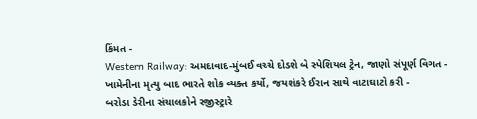કિંમત -
Western Railway: અમદાવાદ-મુંબઈ વચ્ચે દોડશે બે સ્પેશિયલ ટ્રેન, જાણો સંપૂર્ણ વિગત -
ખામેનીના મૃત્યુ બાદ ભારતે શોક વ્યક્ત કર્યો, જયશંકરે ઈરાન સાથે વાટાઘાટો કરી -
બરોડા ડેરીના સંચાલકોને રજીસ્ટ્રારે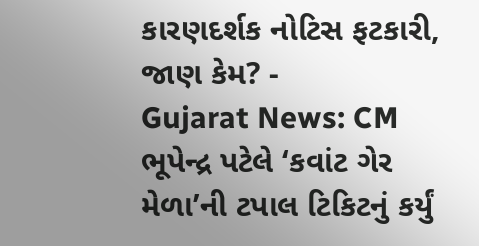કારણદર્શક નોટિસ ફટકારી, જાણ કેમ? -
Gujarat News: CM ભૂપેન્દ્ર પટેલે ‘કવાંટ ગેર મેળા’ની ટપાલ ટિકિટનું કર્યું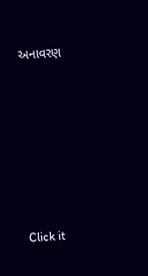અનાવરણ








Click it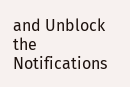and Unblock the Notifications